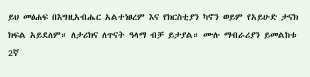ይህ መፅሐፍ በእግዚአብሔር አልተነፀረም እና የክርስቲያን ካኖን ወይም የአይሁድ ታናክ ክፍል አይደለም። ለታሪክና ለጥናት ዓላማ ብቻ ይታያል። ሙሉ ማብራሪያን ይመልከቱ 2ኛ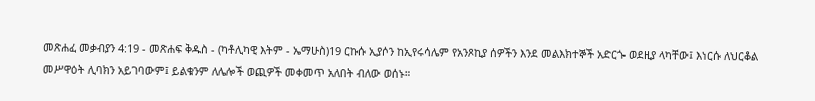መጽሐፈ መቃብያን 4:19 - መጽሐፍ ቅዱስ - (ካቶሊካዊ እትም - ኤማሁስ)19 ርኩሱ ኢያሶን ከኢየሩሳሌም የአንጾኪያ ሰዎችን እንደ መልእክተኞች አድርጐ ወደዚያ ላካቸው፤ እነርሱ ለህርቆል መሥዋዕት ሊባክን አይገባውም፤ ይልቁንም ለሌሎች ወጪዎች መቀመጥ አለበት ብለው ወሰኑ።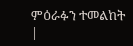ምዕራፉን ተመልከት |